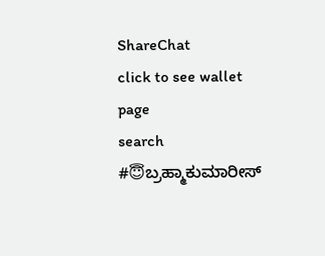ShareChat
click to see wallet page
search
#😇ಬ್ರಹ್ಮಾಕುಮಾರೀಸ್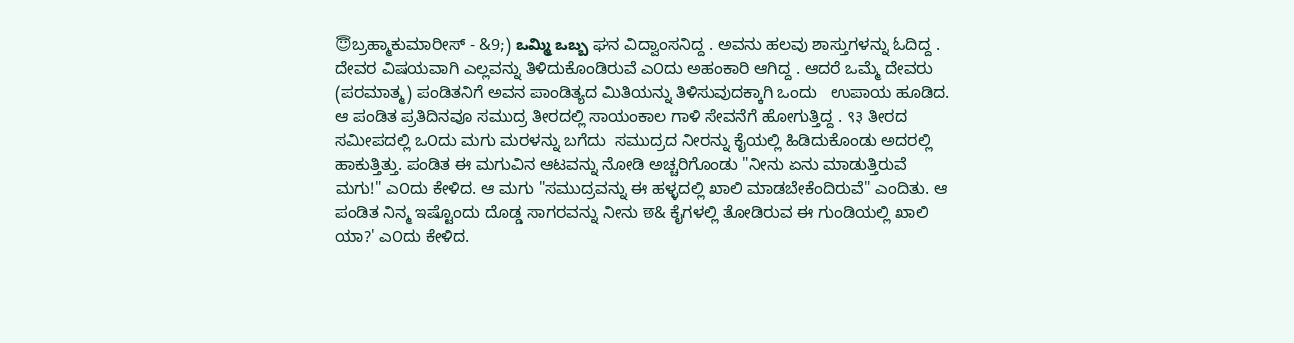😇ಬ್ರಹ್ಮಾಕುಮಾರೀಸ್ - &9;) ఒమ్మి ఒబ్బ ಘನ ವಿದ್ವಾಂಸನಿದ್ದ . ಅವನು ಹಲವು ಶಾಸ್ತುಗಳನ್ನು ಓದಿದ್ದ . ದೇವರ ವಿಷಯವಾಗಿ ಎಲ್ಲವನ್ನು ತಿಳಿದುಕೊಂಡಿರುವೆ ಎ೦ದು ಅಹಂಕಾರಿ ಆಗಿದ್ದ . ಆದರೆ ಒಮ್ಮೆ ದೇವರು (ಪರಮಾತ್ಮ) ಪಂಡಿತನಿಗೆ ಅವನ ಪಾಂಡಿತ್ಯದ ಮಿತಿಯನ್ನು ತಿಳಿಸುವುದಕ್ಕಾಗಿ ಒಂದು   ಉಪಾಯ ಹೂಡಿದ. ಆ ಪಂಡಿತ ಪ್ರತಿದಿನವೂ ಸಮುದ್ರ ತೀರದಲ್ಲಿ ಸಾಯಂಕಾಲ ಗಾಳಿ ಸೇವನೆಗೆ ಹೋಗುತ್ತಿದ್ದ . ९३ ತೀರದ ಸಮೀಪದಲ್ಲಿ ಒ೦ದು ಮಗು ಮರಳನ್ನು ಬಗೆದು  ಸಮುದ್ರದ ನೀರನ್ನು ಕೈಯಲ್ಲಿ ಹಿಡಿದುಕೊಂಡು ಅದರಲ್ಲಿ ಹಾಕುತ್ತಿತ್ತು. ಪಂಡಿತ ಈ ಮಗುವಿನ ಆಟವನ್ನು ನೋಡಿ ಅಚ್ಚರಿಗೊಂಡು "ನೀನು ಏನು ಮಾಡುತ್ತಿರುವೆ ಮಗು!" ಎ೦ದು ಕೇಳಿದ. ಆ ಮಗು "ಸಮುದ್ರವನ್ನು ಈ ಹಳ್ಳದಲ್ಲಿ ಖಾಲಿ ಮಾಡಬೇಕೆಂದಿರುವೆ" ಎಂದಿತು. ಆ ಪಂಡಿತ ನಿನ್ಮ ಇಷ್ಟೊಂದು ದೊಡ್ಡ ಸಾಗರವನ್ನು ನೀನು छ& ಕೈಗಳಲ್ಲಿ ತೋಡಿರುವ ಈ ಗುಂಡಿಯಲ್ಲಿ ಖಾಲಿ ಯಾ?' ಎ೦ದು ಕೇಳಿದ.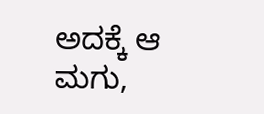ಅದಕ್ಕೆ ಆ ಮಗು,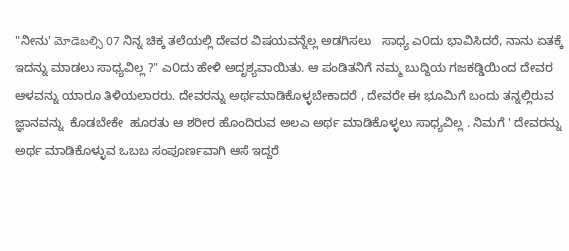"ನೀನು' మోడెబల్సి 07 ನಿನ್ನ ಚಿಕ್ಕ ತಲೆಯಲ್ಲಿ ದೇವರ ವಿಷಯವನ್ನೆಲ್ಲ ಅಡಗಿಸಲು   ಸಾಧ್ಯ ಎ೦ದು ಭಾವಿಸಿದರೆ, ನಾನು ಏತಕ್ಕೆ ಇದನ್ನು ಮಾಡಲು ಸಾಧ್ಯವಿಲ್ಲ ?" ಎ೦ದು ಹೇಳಿ ಅದೃಶ್ಯವಾಯಿತು. ಆ ಪಂಡಿತನಿಗೆ ನಮ್ಮ ಬುದ್ದಿಯ ಗಜಕಡ್ಡಿಯಿಂದ ದೇವರ ಆಳವನ್ನು ಯಾರೂ ತಿಳಿಯಲಾರರು. ದೇವರನ್ನು ಅರ್ಥಮಾಡಿಕೊಳ್ಳಬೇಕಾದರೆ , ದೇವರೇ ಈ ಭೂಮಿಗೆ ಬಂದು ತನ್ನಲ್ಲಿರುವ ಜ್ಞಾನವನ್ನು  ಕೊಡಬೇಕೇ  ಹೂರತು ಆ ಶರೀರ ಹೊಂದಿರುವ ಅಲಎ ಅರ್ಥ ಮಾಡಿಕೊಳ್ಳಲು ಸಾಧ್ಯವಿಲ್ಲ . ನಿಮಗೆ ' ದೇವರನ್ನು ಅರ್ಥ ಮಾಡಿಕೊಳ್ಳುವ ಒಬಬ ಸಂಪೂರ್ಣವಾಗಿ ಆಸೆ ಇದ್ದರೆ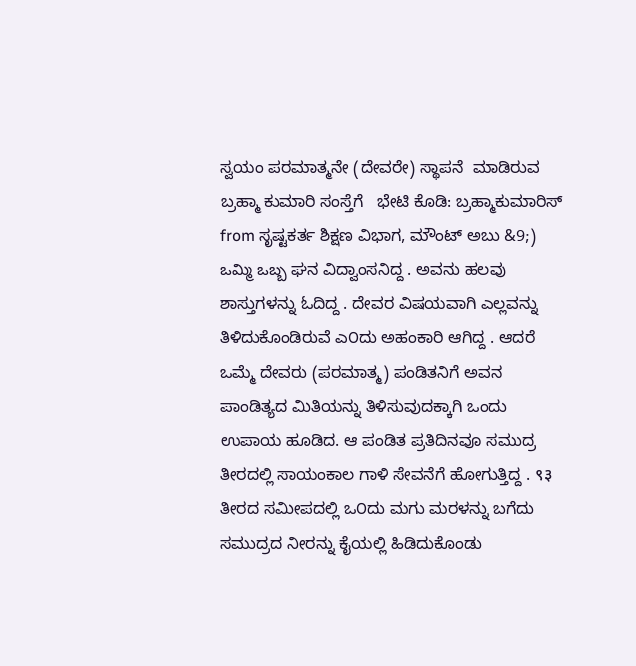ಸ್ವಯಂ ಪರಮಾತ್ಮನೇ (ದೇವರೇ) ಸ್ಥಾಪನೆ  ಮಾಡಿರುವ ಬ್ರಹ್ಮಾ ಕುಮಾರಿ ಸಂಸ್ತೆಗೆ   ಭೇಟಿ ಕೊಡಿ: ಬ್ರಹ್ಮಾಕುಮಾರಿಸ್ from ಸೃಷ್ಟಕರ್ತ ಶಿಕ್ಷಣ ವಿಭಾಗ, ಮೌಂಟ್ ಅಬು &9;) ఒమ్మి ఒబ్బ ಘನ ವಿದ್ವಾಂಸನಿದ್ದ . ಅವನು ಹಲವು ಶಾಸ್ತುಗಳನ್ನು ಓದಿದ್ದ . ದೇವರ ವಿಷಯವಾಗಿ ಎಲ್ಲವನ್ನು ತಿಳಿದುಕೊಂಡಿರುವೆ ಎ೦ದು ಅಹಂಕಾರಿ ಆಗಿದ್ದ . ಆದರೆ ಒಮ್ಮೆ ದೇವರು (ಪರಮಾತ್ಮ) ಪಂಡಿತನಿಗೆ ಅವನ ಪಾಂಡಿತ್ಯದ ಮಿತಿಯನ್ನು ತಿಳಿಸುವುದಕ್ಕಾಗಿ ಒಂದು   ಉಪಾಯ ಹೂಡಿದ. ಆ ಪಂಡಿತ ಪ್ರತಿದಿನವೂ ಸಮುದ್ರ ತೀರದಲ್ಲಿ ಸಾಯಂಕಾಲ ಗಾಳಿ ಸೇವನೆಗೆ ಹೋಗುತ್ತಿದ್ದ . ९३ ತೀರದ ಸಮೀಪದಲ್ಲಿ ಒ೦ದು ಮಗು ಮರಳನ್ನು ಬಗೆದು  ಸಮುದ್ರದ ನೀರನ್ನು ಕೈಯಲ್ಲಿ ಹಿಡಿದುಕೊಂಡು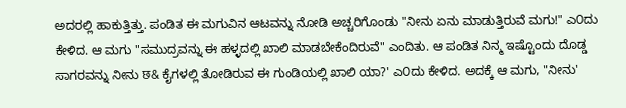ಅದರಲ್ಲಿ ಹಾಕುತ್ತಿತ್ತು. ಪಂಡಿತ ಈ ಮಗುವಿನ ಆಟವನ್ನು ನೋಡಿ ಅಚ್ಚರಿಗೊಂಡು "ನೀನು ಏನು ಮಾಡುತ್ತಿರುವೆ ಮಗು!" ಎ೦ದು ಕೇಳಿದ. ಆ ಮಗು "ಸಮುದ್ರವನ್ನು ಈ ಹಳ್ಳದಲ್ಲಿ ಖಾಲಿ ಮಾಡಬೇಕೆಂದಿರುವೆ" ಎಂದಿತು. ಆ ಪಂಡಿತ ನಿನ್ಮ ಇಷ್ಟೊಂದು ದೊಡ್ಡ ಸಾಗರವನ್ನು ನೀನು छ& ಕೈಗಳಲ್ಲಿ ತೋಡಿರುವ ಈ ಗುಂಡಿಯಲ್ಲಿ ಖಾಲಿ ಯಾ?' ಎ೦ದು ಕೇಳಿದ. ಅದಕ್ಕೆ ಆ ಮಗು, "ನೀನು'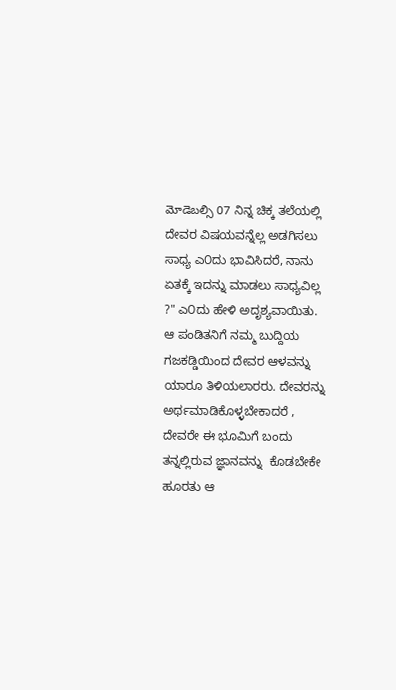మోడెబల్సి 07 ನಿನ್ನ ಚಿಕ್ಕ ತಲೆಯಲ್ಲಿ ದೇವರ ವಿಷಯವನ್ನೆಲ್ಲ ಅಡಗಿಸಲು   ಸಾಧ್ಯ ಎ೦ದು ಭಾವಿಸಿದರೆ, ನಾನು ಏತಕ್ಕೆ ಇದನ್ನು ಮಾಡಲು ಸಾಧ್ಯವಿಲ್ಲ ?" ಎ೦ದು ಹೇಳಿ ಅದೃಶ್ಯವಾಯಿತು. ಆ ಪಂಡಿತನಿಗೆ ನಮ್ಮ ಬುದ್ದಿಯ ಗಜಕಡ್ಡಿಯಿಂದ ದೇವರ ಆಳವನ್ನು ಯಾರೂ ತಿಳಿಯಲಾರರು. ದೇವರನ್ನು ಅರ್ಥಮಾಡಿಕೊಳ್ಳಬೇಕಾದರೆ , ದೇವರೇ ಈ ಭೂಮಿಗೆ ಬಂದು ತನ್ನಲ್ಲಿರುವ ಜ್ಞಾನವನ್ನು  ಕೊಡಬೇಕೇ  ಹೂರತು ಆ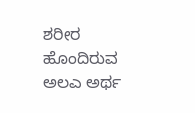ಶರೀರ ಹೊಂದಿರುವ ಅಲಎ ಅರ್ಥ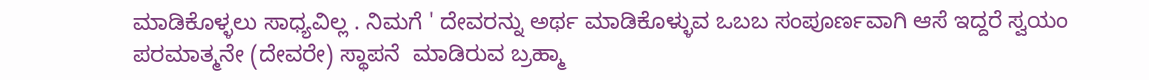ಮಾಡಿಕೊಳ್ಳಲು ಸಾಧ್ಯವಿಲ್ಲ . ನಿಮಗೆ ' ದೇವರನ್ನು ಅರ್ಥ ಮಾಡಿಕೊಳ್ಳುವ ಒಬಬ ಸಂಪೂರ್ಣವಾಗಿ ಆಸೆ ಇದ್ದರೆ ಸ್ವಯಂ ಪರಮಾತ್ಮನೇ (ದೇವರೇ) ಸ್ಥಾಪನೆ  ಮಾಡಿರುವ ಬ್ರಹ್ಮಾ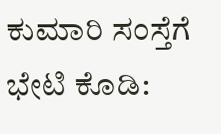ಕುಮಾರಿ ಸಂಸ್ತೆಗೆ   ಭೇಟಿ ಕೊಡಿ: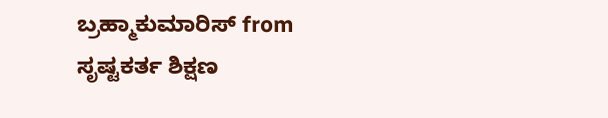ಬ್ರಹ್ಮಾಕುಮಾರಿಸ್ from ಸೃಷ್ಟಕರ್ತ ಶಿಕ್ಷಣ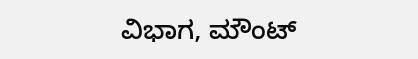ವಿಭಾಗ, ಮೌಂಟ್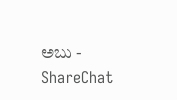ಅಬು - ShareChat